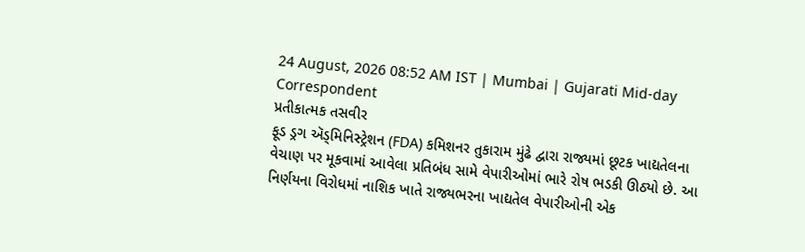24 August, 2026 08:52 AM IST | Mumbai | Gujarati Mid-day Correspondent
પ્રતીકાત્મક તસવીર
ફૂડ ડ્રગ ઍડ્મિનિસ્ટ્રેશન (FDA) કમિશનર તુકારામ મુંઢે દ્વારા રાજ્યમાં છૂટક ખાદ્યતેલના વેચાણ પર મૂકવામાં આવેલા પ્રતિબંધ સામે વેપારીઓમાં ભારે રોષ ભડકી ઊઠ્યો છે. આ નિર્ણયના વિરોધમાં નાશિક ખાતે રાજ્યભરના ખાદ્યતેલ વેપારીઓની એક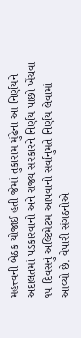મહત્ત્વની બેઠક યોજાઈ હતી જેમાં તુકારામ મુંઢેના આ નિર્ણયને અદાલતમાં પડકારવાનો અને રાજ્ય સરકારને નિર્ણય પાછો ખેંચવા ૧૫ દિવસનું અલ્ટિમેટમ આપવાનો સર્વાનુમતે નિર્ણય લેવામાં આવ્યો છે. વેપારી સંગઠનોએ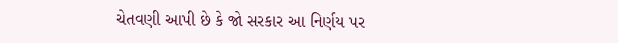ચેતવણી આપી છે કે જો સરકાર આ નિર્ણય પર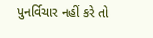પુનર્વિચાર નહીં કરે તો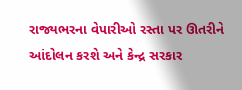રાજ્યભરના વેપારીઓ રસ્તા પર ઊતરીને આંદોલન કરશે અને કેન્દ્ર સરકાર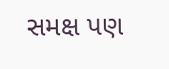સમક્ષ પણ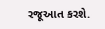રજૂઆત કરશે.